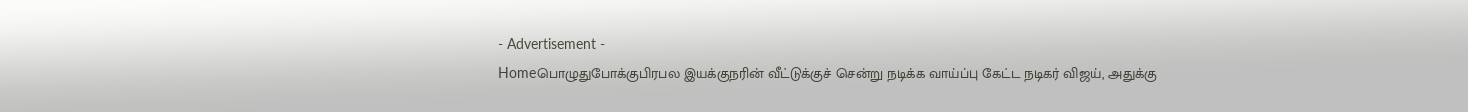- Advertisement -
Homeபொழுதுபோக்குபிரபல இயக்குநரின் வீட்டுக்குச் சென்று நடிக்க வாய்ப்பு கேட்ட நடிகர் விஜய், அதுக்கு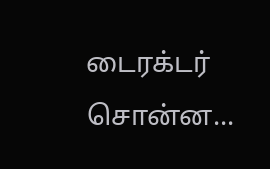டைரக்டர் சொன்ன...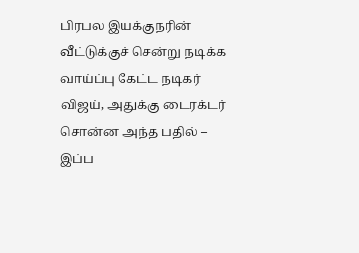பிரபல இயக்குநரின் வீட்டுக்குச் சென்று நடிக்க வாய்ப்பு கேட்ட நடிகர் விஜய், அதுக்கு டைரக்டர் சொன்ன அந்த பதில் – இப்ப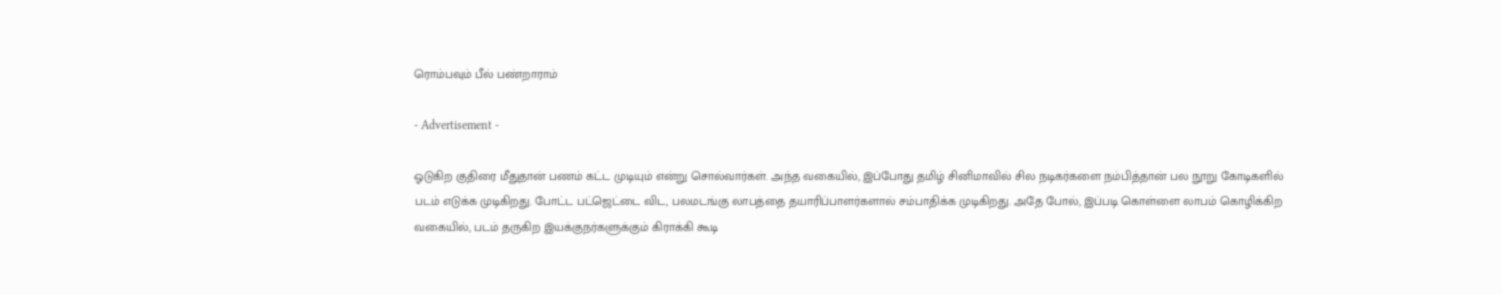ரொம்பவும் பீல் பண்றாராம்

- Advertisement -

ஓடுகிற குதிரை மீதுதான் பணம் கட்ட முடியும் என்று சொல்வார்கள். அந்த வகையில், இப்போது தமிழ் சினிமாவில் சில நடிகர்களை நம்பித்தான் பல நூறு கோடிகளில் படம் எடுக்க முடிகிறது. போட்ட பட்ஜெட்டை விட, பலமடங்கு லாபத்தை தயாரிப்பாளர்களால் சம்பாதிக்க முடிகிறது. அதே போல், இப்படி கொள்ளை லாபம் கொழிக்கிற வகையில், படம் தருகிற இயக்குநர்களுக்கும் கிராக்கி கூடி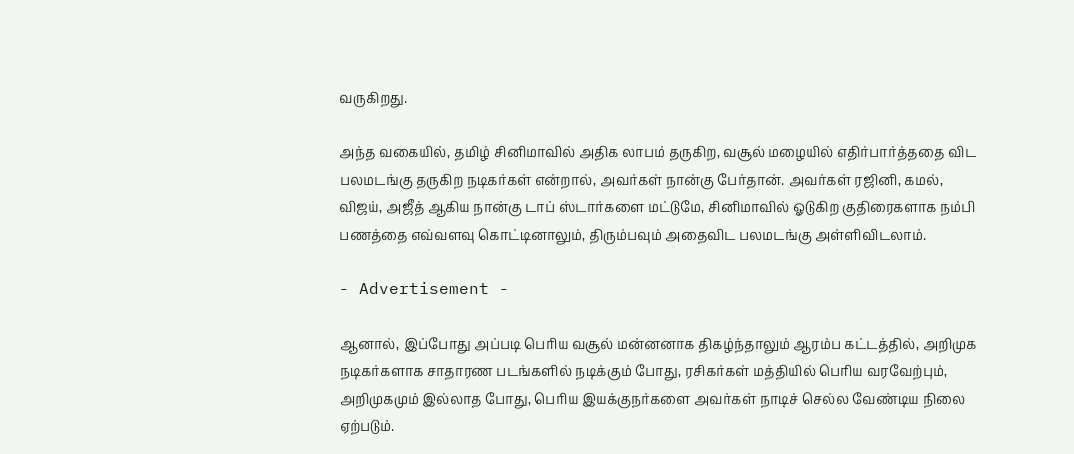வருகிறது.

அந்த வகையில், தமிழ் சினிமாவில் அதிக லாபம் தருகிற, வசூல் மழையில் எதிர்பார்த்ததை விட பலமடங்கு தருகிற நடிகர்கள் என்றால், அவர்கள் நான்கு பேர்தான். அவர்கள் ரஜினி, கமல், விஜய், அஜீத் ஆகிய நான்கு டாப் ஸ்டார்களை மட்டுமே, சினிமாவில் ஓடுகிற குதிரைகளாக நம்பி பணத்தை எவ்வளவு கொட்டினாலும், திரும்பவும் அதைவிட பலமடங்கு அள்ளிவிடலாம்.

- Advertisement -

ஆனால், இப்போது அப்படி பெரிய வசூல் மன்னனாக திகழ்ந்தாலும் ஆரம்ப கட்டத்தில், அறிமுக நடிகர்களாக சாதாரண படங்களில் நடிக்கும் போது, ரசிகர்கள் மத்தியில் பெரிய வரவேற்பும், அறிமுகமும் இல்லாத போது, பெரிய இயக்குநர்களை அவர்கள் நாடிச் செல்ல வேண்டிய நிலை ஏற்படும்.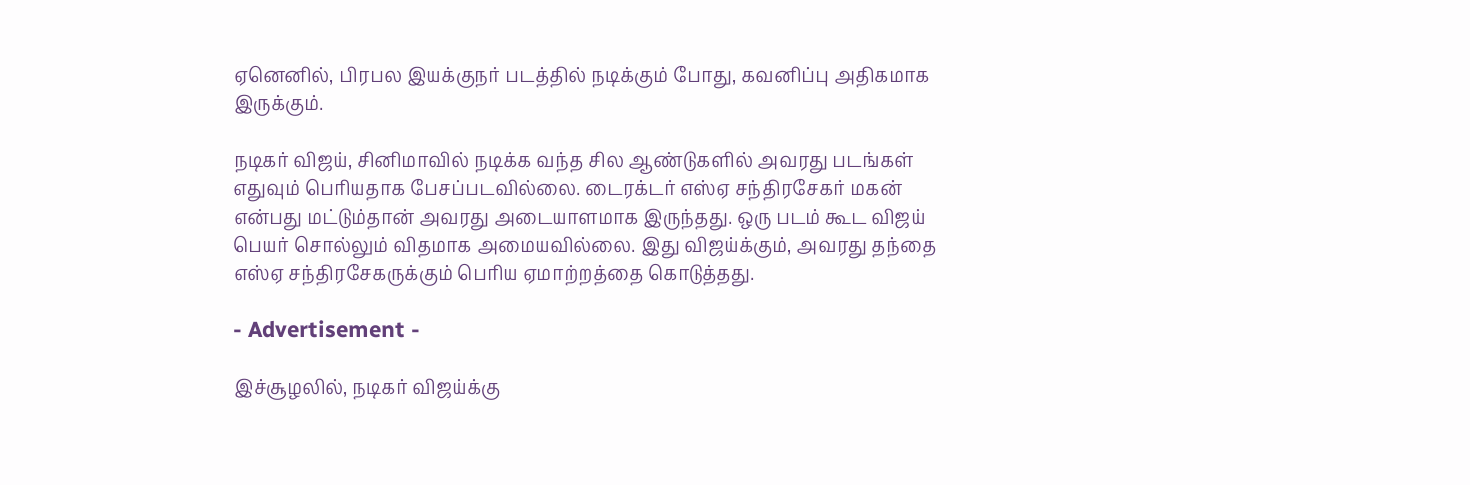ஏனெனில், பிரபல இயக்குநர் படத்தில் நடிக்கும் போது, கவனிப்பு அதிகமாக இருக்கும்.

நடிகர் விஜய், சினிமாவில் நடிக்க வந்த சில ஆண்டுகளில் அவரது படங்கள் எதுவும் பெரியதாக பேசப்படவில்லை. டைரக்டர் எஸ்ஏ சந்திரசேகர் மகன் என்பது மட்டும்தான் அவரது அடையாளமாக இருந்தது. ஒரு படம் கூட விஜய் பெயர் சொல்லும் விதமாக அமையவில்லை. இது விஜய்க்கும், அவரது தந்தை எஸ்ஏ சந்திரசேகருக்கும் பெரிய ஏமாற்றத்தை கொடுத்தது.

- Advertisement -

இச்சூழலில், நடிகர் விஜய்க்கு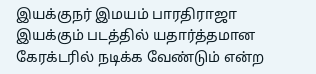இயக்குநர் இமயம் பாரதிராஜா இயக்கும் படத்தில் யதார்த்தமான கேரக்டரில் நடிக்க வேண்டும் என்ற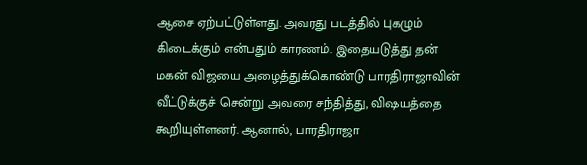ஆசை ஏற்பட்டுள்ளது. அவரது படத்தில் புகழும் கிடைக்கும் என்பதும் காரணம். இதையடுத்து தன் மகன் விஜயை அழைத்துக்கொண்டு பாரதிராஜாவின் வீட்டுக்குச் சென்று அவரை சந்தித்து, விஷயத்தை கூறியுள்ளனர். ஆனால், பாரதிராஜா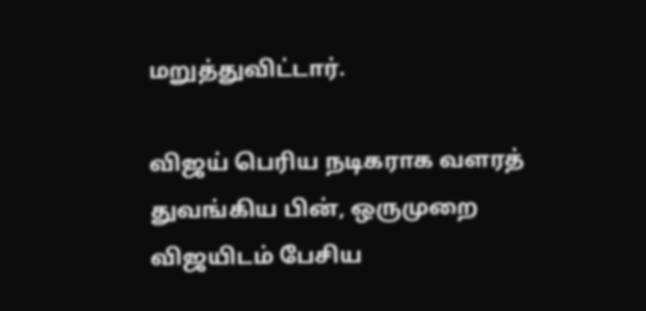மறுத்துவிட்டார்.

விஜய் பெரிய நடிகராக வளரத் துவங்கிய பின், ஒருமுறை விஜயிடம் பேசிய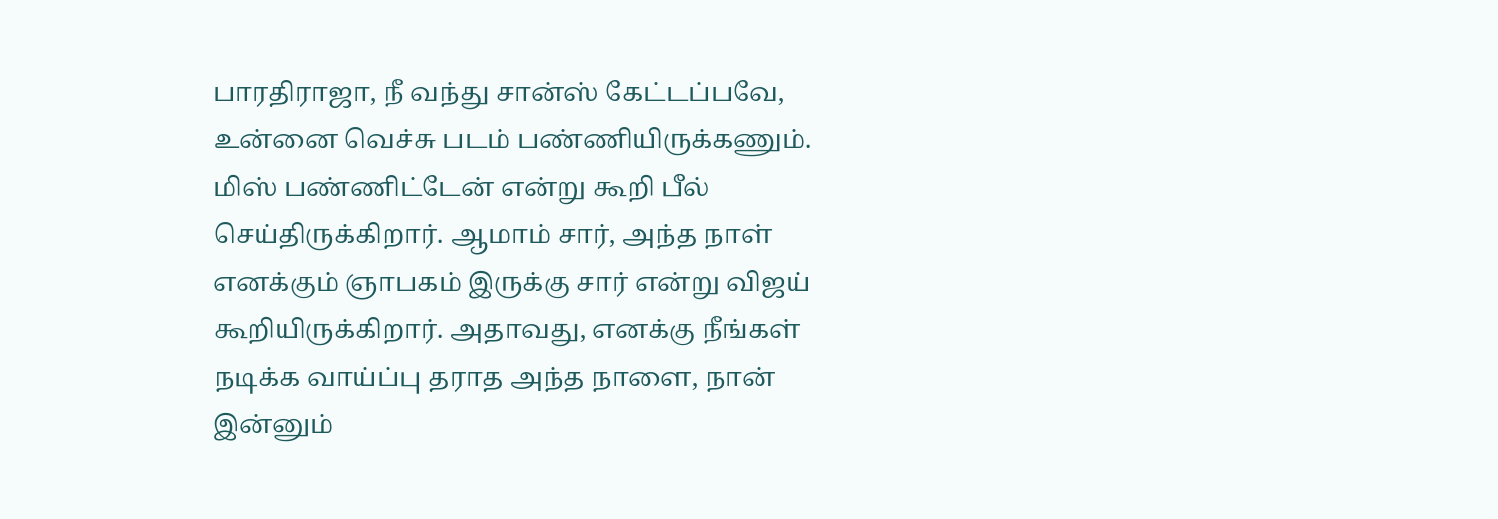பாரதிராஜா, நீ வந்து சான்ஸ் கேட்டப்பவே, உன்னை வெச்சு படம் பண்ணியிருக்கணும். மிஸ் பண்ணிட்டேன் என்று கூறி பீல் செய்திருக்கிறார். ஆமாம் சார், அந்த நாள் எனக்கும் ஞாபகம் இருக்கு சார் என்று விஜய் கூறியிருக்கிறார். அதாவது, எனக்கு நீங்கள் நடிக்க வாய்ப்பு தராத அந்த நாளை, நான் இன்னும்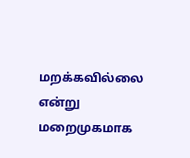மறக்கவில்லை என்று மறைமுகமாக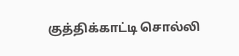குத்திக்காட்டி சொல்லி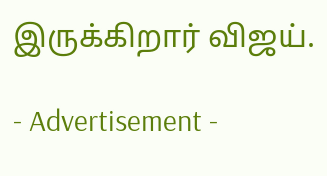இருக்கிறார் விஜய்.

- Advertisement -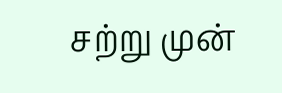சற்று முன்